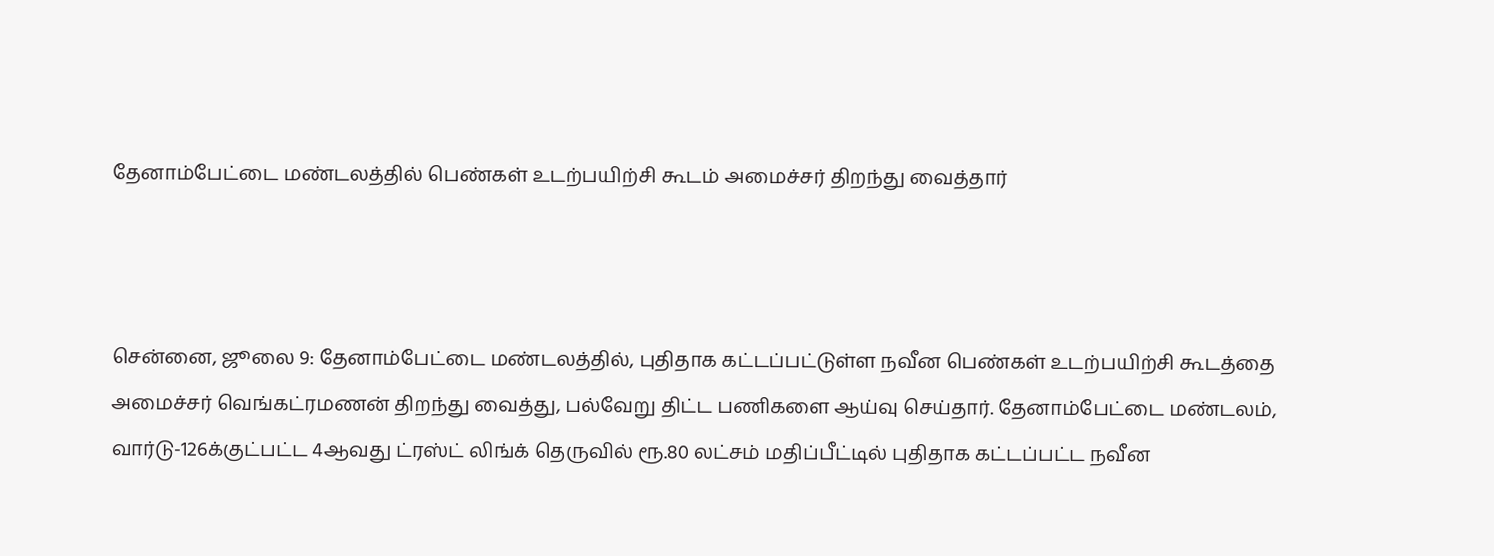தேனாம்பேட்டை மண்டலத்தில் பெண்கள் உடற்பயிற்சி கூடம் அமைச்சர் திறந்து வைத்தார்



சென்னை, ஜூலை 9: தேனாம்பேட்டை மண்டலத்தில், புதிதாக கட்டப்பட்டுள்ள நவீன பெண்கள் உடற்பயிற்சி கூடத்தை அமைச்சர் வெங்கட்ரமணன் திறந்து வைத்து, பல்வேறு திட்ட பணிகளை ஆய்வு செய்தார். தேனாம்பேட்டை மண்டலம், வார்டு-126க்குட்பட்ட 4ஆவது ட்ரஸ்ட் லிங்க் தெருவில் ரூ.80 லட்சம் மதிப்பீட்டில் புதிதாக கட்டப்பட்ட நவீன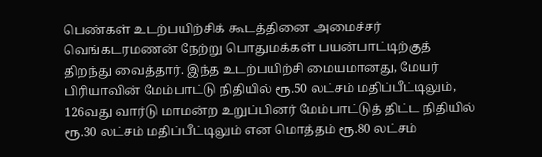பெண்கள் உடற்பயிற்சிக் கூடத்தினை அமைச்சர் வெங்கடரமணன் நேற்று பொதுமக்கள் பயன்பாட்டிற்குத் திறந்து வைத்தார். இந்த உடற்பயிற்சி மையமானது, மேயர் பிரியாவின் மேம்பாட்டு நிதியில் ரூ.50 லட்சம் மதிப்பீட்டிலும், 126வது வார்டு மாமன்ற உறுப்பினர் மேம்பாட்டுத் திட்ட நிதியில் ரூ.30 லட்சம் மதிப்பீட்டிலும் என மொத்தம் ரூ.80 லட்சம்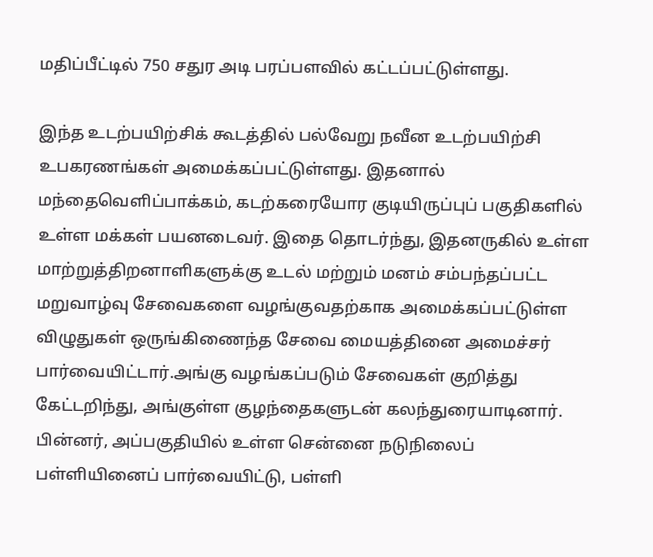மதிப்பீட்டில் 750 சதுர அடி பரப்பளவில் கட்டப்பட்டுள்ளது.

இந்த உடற்பயிற்சிக் கூடத்தில் பல்வேறு நவீன உடற்பயிற்சி உபகரணங்கள் அமைக்கப்பட்டுள்ளது. இதனால் மந்தைவெளிப்பாக்கம், கடற்கரையோர குடியிருப்புப் பகுதிகளில் உள்ள மக்கள் பயனடைவர். இதை தொடர்ந்து, இதனருகில் உள்ள மாற்றுத்திறனாளிகளுக்கு உடல் மற்றும் மனம் சம்பந்தப்பட்ட மறுவாழ்வு சேவைகளை வழங்குவதற்காக அமைக்கப்பட்டுள்ள விழுதுகள் ஒருங்கிணைந்த சேவை மையத்தினை அமைச்சர் பார்வையிட்டார்.அங்கு வழங்கப்படும் சேவைகள் குறித்து கேட்டறிந்து, அங்குள்ள குழந்தைகளுடன் கலந்துரையாடினார். பின்னர், அப்பகுதியில் உள்ள சென்னை நடுநிலைப் பள்ளியினைப் பார்வையிட்டு, பள்ளி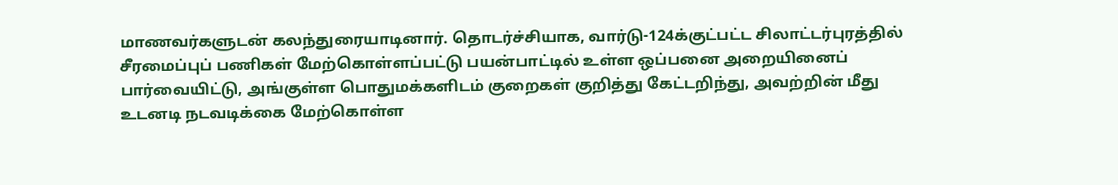மாணவர்களுடன் கலந்துரையாடினார். தொடர்ச்சியாக, வார்டு-124க்குட்பட்ட சிலாட்டர்புரத்தில் சீரமைப்புப் பணிகள் மேற்கொள்ளப்பட்டு பயன்பாட்டில் உள்ள ஒப்பனை அறையினைப் பார்வையிட்டு, அங்குள்ள பொதுமக்களிடம் குறைகள் குறித்து கேட்டறிந்து, அவற்றின் மீது உடனடி நடவடிக்கை மேற்கொள்ள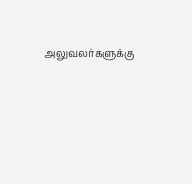அலுவலர்களுக்கு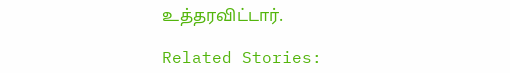உத்தரவிட்டார்.

Related Stories: